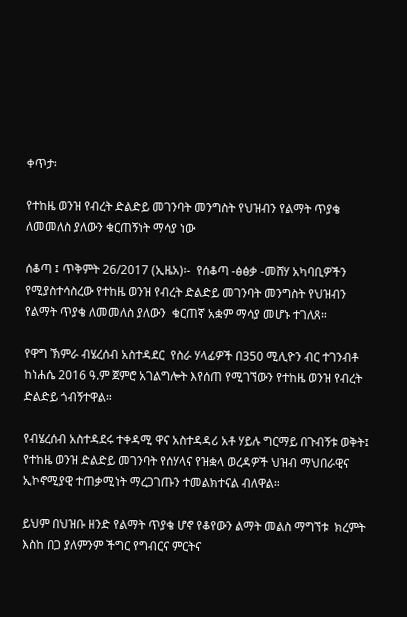ቀጥታ፡

የተከዜ ወንዝ የብረት ድልድይ መገንባት መንግስት የህዝብን የልማት ጥያቄ ለመመለስ ያለውን ቁርጠኝነት ማሳያ ነው

ሰቆጣ ፤ ጥቅምት 26/2017 (ኢዜአ)፡-  የሰቆጣ -ፅፅቃ -መሸሃ አካባቢዎችን የሚያስተሳስረው የተከዜ ወንዝ የብረት ድልድይ መገንባት መንግስት የህዝብን የልማት ጥያቄ ለመመለስ ያለውን  ቁርጠኛ አቋም ማሳያ መሆኑ ተገለጸ።

የዋግ ኽምራ ብሄረሰብ አስተዳደር  የስራ ሃላፊዎች በ350 ሚሊዮን ብር ተገንብቶ ከነሐሴ 2016 ዓ.ም ጀምሮ አገልግሎት እየሰጠ የሚገኘውን የተከዜ ወንዝ የብረት ድልድይ ጎብኝተዋል።

የብሄረሰብ አስተዳደሩ ተቀዳሚ ዋና አስተዳዳሪ አቶ ሃይሉ ግርማይ በጉብኝቱ ወቅት፤ የተከዜ ወንዝ ድልድይ መገንባት የሰሃላና የዝቋላ ወረዳዎች ህዝብ ማህበራዊና ኢኮኖሚያዊ ተጠቃሚነት ማረጋገጡን ተመልክተናል ብለዋል።

ይህም በህዝቡ ዘንድ የልማት ጥያቄ ሆኖ የቆየውን ልማት መልስ ማግኘቱ  ክረምት እስከ በጋ ያለምንም ችግር የግብርና ምርትና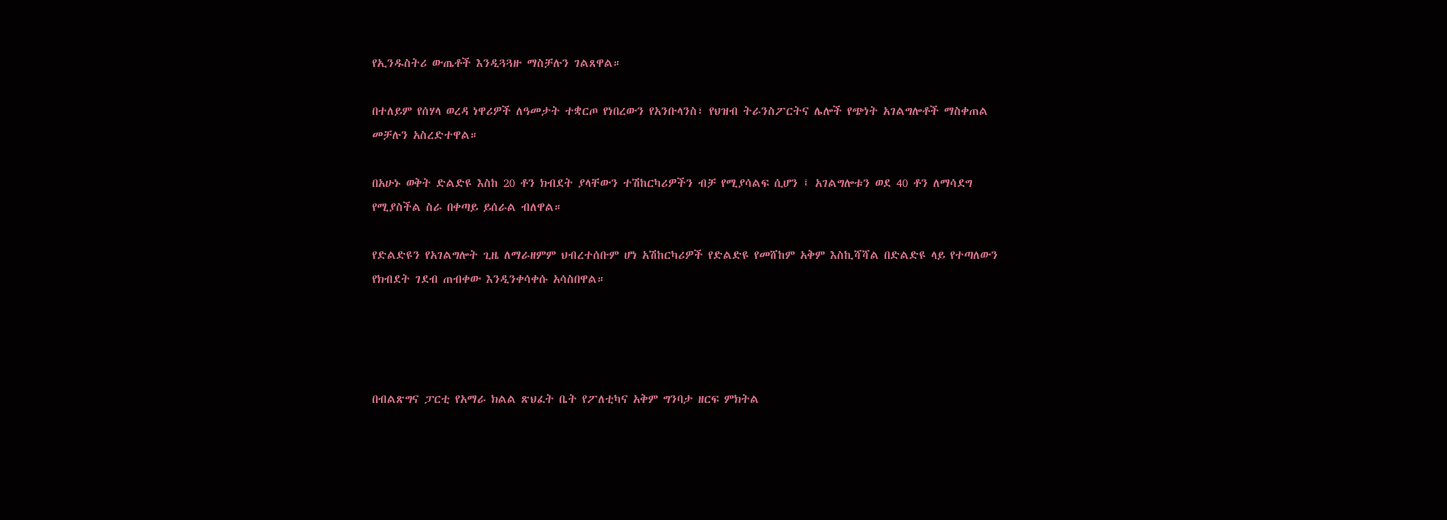የኢንዱስትሪ ውጤቶች እንዲጓጓዙ ማስቻሉን ገልጸዋል።

በተለይም የሰሃላ ወረዳ ነዋሪዎች ለዓመታት ተቋርጦ የነበረውን የአንቡላንስ፣ የህዝብ ትራንስፖርትና ሌሎች የጭነት አገልግሎቶች ማስቀጠል መቻሉን አስረድተዋል።

በአሁኑ ወቅት ድልድዩ እስከ 20 ቶን ክብደት ያላቸውን ተሽከርካሪዎችን ብቻ የሚያሳልፍ ሲሆን ፤ አገልግሎቱን ወደ 40 ቶን ለማሳደግ የሚያስችል ስራ በቀጣይ ይሰራል ብለዋል።

የድልድዩን የአገልግሎት ጊዜ ለማራዘምም ህብረተሰቡም ሆነ አሽከርካሪዎች የድልድዩ የመሸከም አቅም እስኪሻሻል በድልድዩ ላይ የተጣለውን የክብደት ገደብ ጠብቀው እንዲንቀሳቀሱ አሳስበዋል።




በብልጽግና ፓርቲ የአማራ ክልል ጽህፈት ቤት የፖለቲካና አቅም ግንባታ ዘርፍ ምክትል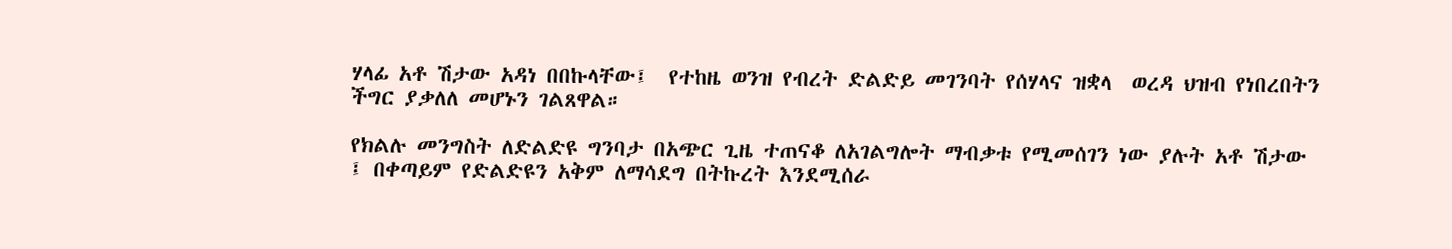ሃላፊ አቶ ሽታው አዳነ በበኩላቸው፤  የተከዜ ወንዝ የብረት ድልድይ መገንባት የሰሃላና ዝቋላ  ወረዳ ህዝብ የነበረበትን ችግር ያቃለለ መሆኑን ገልጸዋል።

የክልሉ መንግስት ለድልድዩ ግንባታ በአጭር ጊዜ ተጠናቆ ለአገልግሎት ማብቃቱ የሚመሰገን ነው ያሉት አቶ ሽታው ፤ በቀጣይም የድልድዩን አቅም ለማሳደግ በትኩረት እንደሚሰራ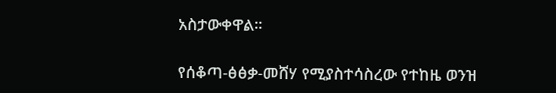አስታውቀዋል።

የሰቆጣ-ፅፅቃ-መሸሃ የሚያስተሳስረው የተከዜ ወንዝ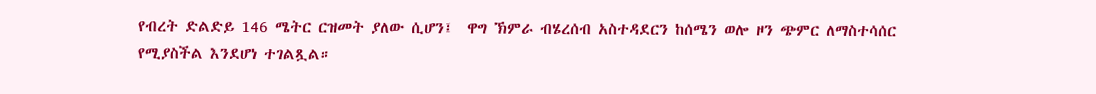የብረት ድልድይ 146 ሜትር ርዝመት ያለው ሲሆን፤  ዋግ ኽምራ ብሄረሰብ አስተዳደርን ከሰሜን ወሎ ዞን ጭምር ለማስተሳሰር የሚያስችል እንደሆነ ተገልጿል።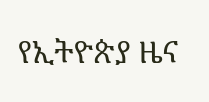የኢትዮጵያ ዜና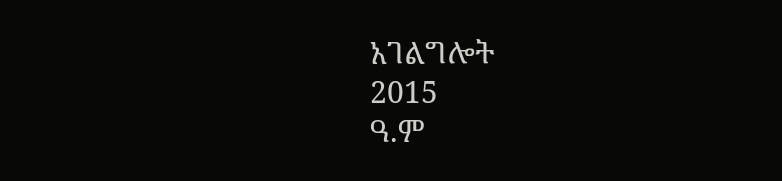አገልግሎት
2015
ዓ.ም